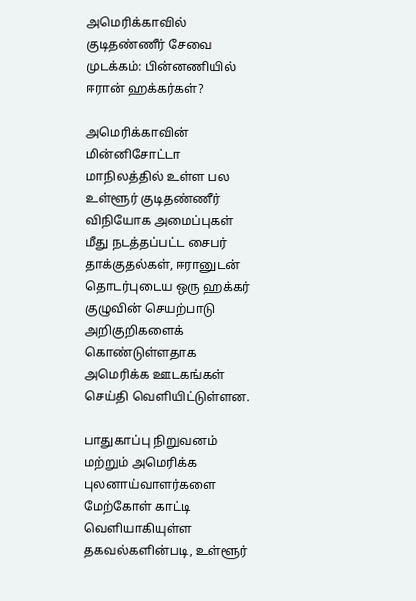அமெரிக்காவில் குடிதண்ணீர் சேவை முடக்கம்: பின்னணியில் ஈரான் ஹக்கர்கள்?

அமெரிக்காவின் மின்னிசோட்டா மாநிலத்தில் உள்ள பல உள்ளூர் குடிதண்ணீர் விநியோக அமைப்புகள் மீது நடத்தப்பட்ட சைபர் தாக்குதல்கள், ஈரானுடன் தொடர்புடைய ஒரு ஹக்கர் குழுவின் செயற்பாடு அறிகுறிகளைக் கொண்டுள்ளதாக அமெரிக்க ஊடகங்கள் செய்தி வெளியிட்டுள்ளன.

பாதுகாப்பு நிறுவனம் மற்றும் அமெரிக்க புலனாய்வாளர்களை மேற்கோள் காட்டி வெளியாகியுள்ள தகவல்களின்படி, உள்ளூர்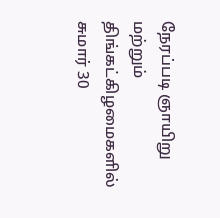நேரப்படி ஞாயிறு மற்றும் திங்கட்கிழமைகளில் சுமார் 30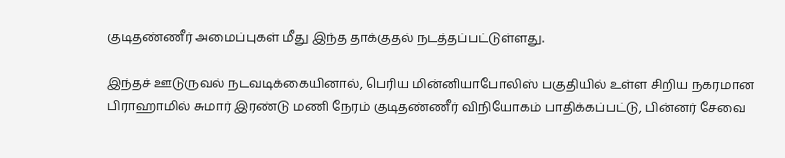குடிதண்ணீர் அமைப்புகள் மீது இந்த தாக்குதல் நடத்தப்பட்டுள்ளது.

இந்தச் ஊடுருவல் நடவடிக்கையினால், பெரிய மின்னியாபோலிஸ் பகுதியில் உள்ள சிறிய நகரமான பிராஹாமில் சுமார் இரண்டு மணி நேரம் குடிதண்ணீர் விநியோகம் பாதிக்கப்பட்டு, பின்னர் சேவை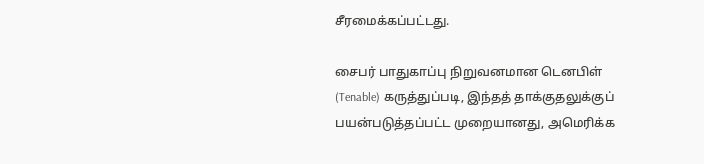சீரமைக்கப்பட்டது.

சைபர் பாதுகாப்பு நிறுவனமான டெனபிள் (Tenable) கருத்துப்படி, இந்தத் தாக்குதலுக்குப் பயன்படுத்தப்பட்ட முறையானது, அமெரிக்க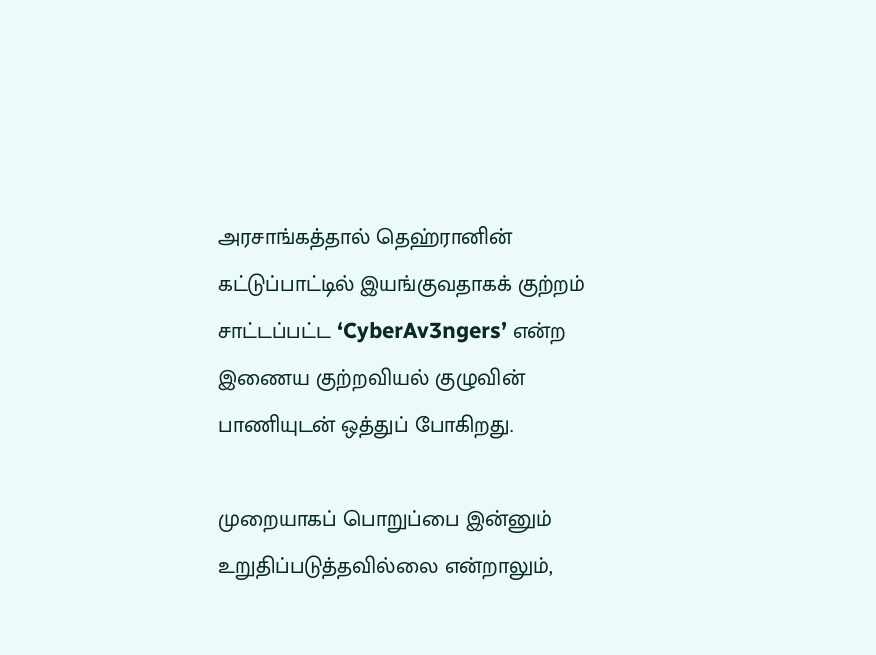அரசாங்கத்தால் தெஹ்ரானின் கட்டுப்பாட்டில் இயங்குவதாகக் குற்றம் சாட்டப்பட்ட ‘CyberAv3ngers’ என்ற இணைய குற்றவியல் குழுவின் பாணியுடன் ஒத்துப் போகிறது.

முறையாகப் பொறுப்பை இன்னும் உறுதிப்படுத்தவில்லை என்றாலும்,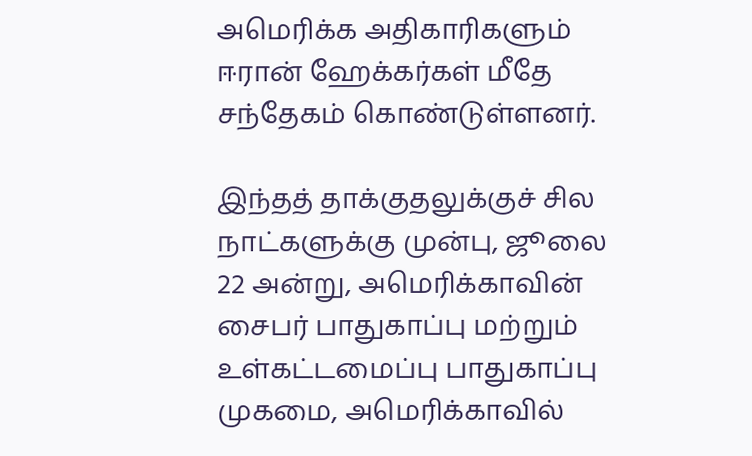அமெரிக்க அதிகாரிகளும் ஈரான் ஹேக்கர்கள் மீதே சந்தேகம் கொண்டுள்ளனர்.

இந்தத் தாக்குதலுக்குச் சில நாட்களுக்கு முன்பு, ஜூலை 22 அன்று, அமெரிக்காவின் சைபர் பாதுகாப்பு மற்றும் உள்கட்டமைப்பு பாதுகாப்பு முகமை, அமெரிக்காவில்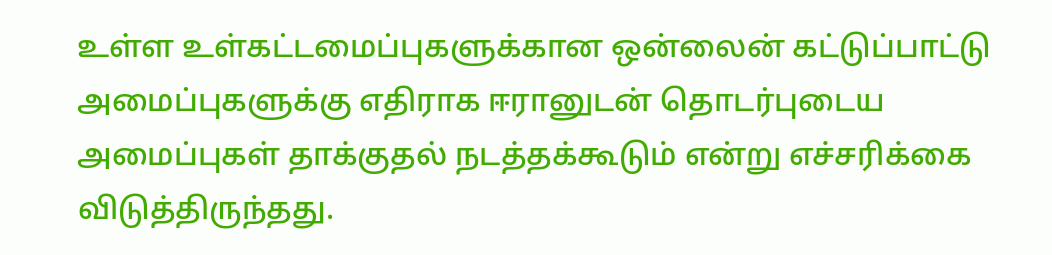உள்ள உள்கட்டமைப்புகளுக்கான ஒன்லைன் கட்டுப்பாட்டு அமைப்புகளுக்கு எதிராக ஈரானுடன் தொடர்புடைய அமைப்புகள் தாக்குதல் நடத்தக்கூடும் என்று எச்சரிக்கை விடுத்திருந்தது.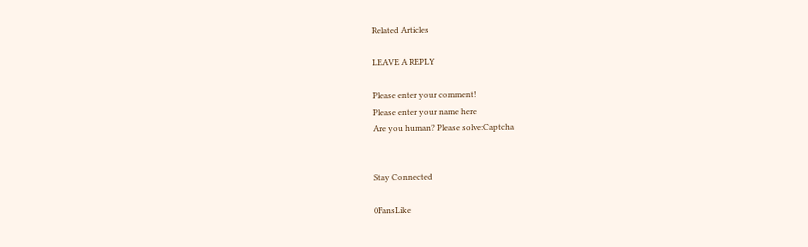Related Articles

LEAVE A REPLY

Please enter your comment!
Please enter your name here
Are you human? Please solve:Captcha


Stay Connected

0FansLike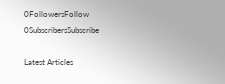0FollowersFollow
0SubscribersSubscribe

Latest Articles